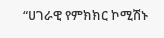“ሀገራዊ የምክክር ኮሚሽኑ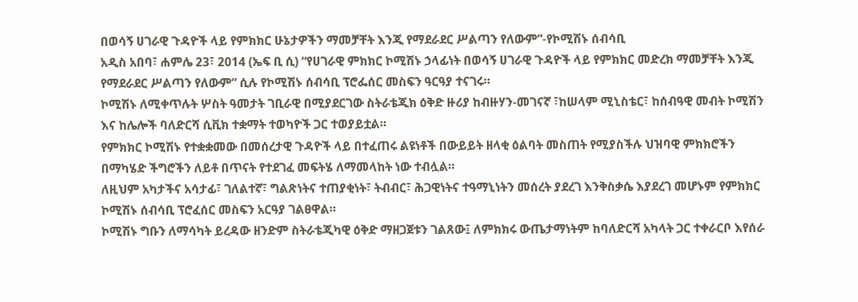በወሳኝ ሀገራዊ ጉዳዮች ላይ የምክክር ሁኔታዎችን ማመቻቸት እንጂ የማደራደር ሥልጣን የለውም”-የኮሚሽኑ ሰብሳቢ
አዲስ አበባ፣ ሐምሌ 23፣ 2014 (ኤፍ ቢ ሲ) “የሀገራዊ ምክክር ኮሚሽኑ ኃላፊነት በወሳኝ ሀገራዊ ጉዳዮች ላይ የምክክር መድረክ ማመቻቸት እንጂ የማደራደር ሥልጣን የለውም” ሲሉ የኮሚሽኑ ሰብሳቢ ፕሮፌሰር መስፍን ዓርዓያ ተናገሩ።
ኮሚሽኑ ለሚቀጥሉት ሦስት ዓመታት ገቢራዊ በሚያደርገው ስትራቴጂክ ዕቅድ ዙሪያ ከብዙሃን-መገናኛ ፣ከሠላም ሚኒስቴር፣ ከሰብዓዊ መብት ኮሚሽን እና ከሌሎች ባለድርሻ ሲቪክ ተቋማት ተወካዮች ጋር ተወያይቷል።
የምክክር ኮሚሽኑ የተቋቋመው በመሰረታዊ ጉዳዮች ላይ በተፈጠሩ ልዩነቶች በውይይት ዘላቂ ዕልባት መስጠት የሚያስችሉ ህዝባዊ ምክክሮችን በማካሄድ ችግሮችን ለይቶ በጥናት የተደገፈ መፍትሄ ለማመላከት ነው ተብሏል።
ለዚህም አካታችና አሳታፊ፣ ገለልተኛ፣ ግልጽነትና ተጠያቂነት፣ ትብብር፣ ሕጋዊነትና ተዓማኒነትን መሰረት ያደረገ እንቅስቃሴ እያደረገ መሆኑም የምክክር ኮሚሽኑ ሰብሳቢ ፕሮፈሰር መስፍን አርዓያ ገልፀዋል።
ኮሚሽኑ ግቡን ለማሳካት ይረዳው ዘንድም ስትራቴጂካዊ ዕቅድ ማዘጋጀቱን ገልጸው፤ ለምክክሩ ውጤታማነትም ከባለድርሻ አካላት ጋር ተቀራርቦ እየሰራ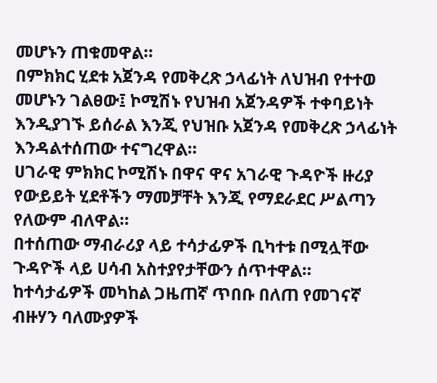መሆኑን ጠቁመዋል።
በምክክር ሂደቱ አጀንዳ የመቅረጽ ኃላፊነት ለህዝብ የተተወ መሆኑን ገልፀው፤ ኮሚሽኑ የህዝብ አጀንዳዎች ተቀባይነት እንዲያገኙ ይሰራል እንጂ የህዝቡ አጀንዳ የመቅረጽ ኃላፊነት እንዳልተሰጠው ተናግረዋል።
ሀገራዊ ምክክር ኮሚሽኑ በዋና ዋና አገራዊ ጉዳዮች ዙሪያ የውይይት ሂደቶችን ማመቻቸት እንጂ የማደራደር ሥልጣን የለውም ብለዋል።
በተሰጠው ማብራሪያ ላይ ተሳታፊዎች ቢካተቱ በሚሏቸው ጉዳዮች ላይ ሀሳብ አስተያየታቸውን ሰጥተዋል።
ከተሳታፊዎች መካከል ጋዜጠኛ ጥበቡ በለጠ የመገናኛ ብዙሃን ባለሙያዎች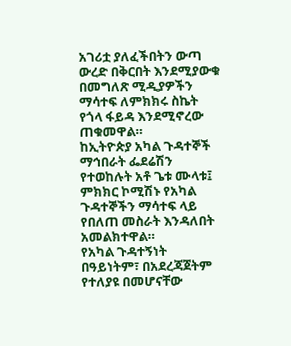አገሪቷ ያለፈችበትን ውጣ ውረድ በቅርበት እንደሚያውቁ በመግለጽ ሚዲያዎችን ማሳተፍ ለምክክሩ ስኬት የጎላ ፋይዳ እንደሚኖረው ጠቁመዋል።
ከኢትዮጵያ አካል ጉዳተኞች ማኅበራት ፌደሬሽን የተወከሉት አቶ ጌቱ ሙላቱ፤ ምክክር ኮሚሽኑ የአካል ጉዳተኞችን ማሳተፍ ላይ የበለጠ መስራት እንዳለበት አመልክተዋል።
የአካል ጉዳተኝነት በዓይነትም፣ በአደረጃጀትም የተለያዩ በመሆናቸው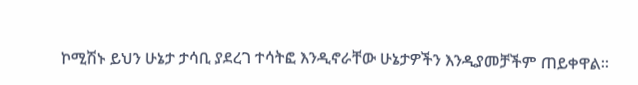ኮሚሽኑ ይህን ሁኔታ ታሳቢ ያደረገ ተሳትፎ እንዲኖራቸው ሁኔታዎችን እንዲያመቻችም ጠይቀዋል።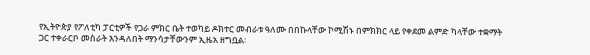የኢትዮጵያ የፖለቲካ ፓርቲዎች የጋራ ምክር ቤት ተወካይ ዶክተር መብራቱ ዓለሙ በበኩላቸው ኮሚሽኑ በምክክር ላይ የቀደመ ልምድ ካላቸው ተቋማት ጋር ተቀራርቦ መስራት እንዳለበት ማንሳታቸውንም ኢዜአ ዘግቧል፡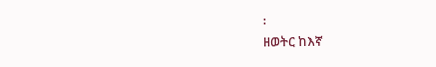፡
ዘወትር ከእኛ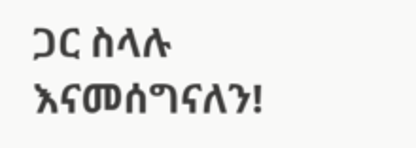ጋር ስላሉ እናመሰግናለን!